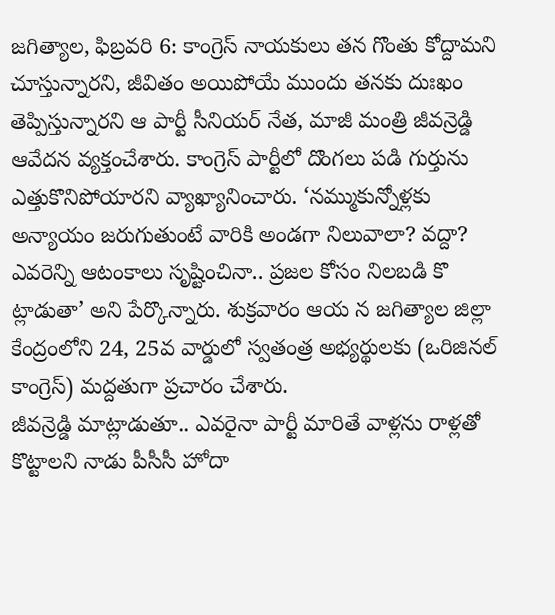జగిత్యాల, ఫిబ్రవరి 6: కాంగ్రెస్ నాయకులు తన గొంతు కోద్దామని చూస్తున్నారని, జీవితం అయిపోయే ముందు తనకు దుఃఖం తెప్పిస్తున్నారని ఆ పార్టీ సీనియర్ నేత, మాజీ మంత్రి జీవన్రెడ్డి ఆవేదన వ్యక్తంచేశారు. కాంగ్రెస్ పార్టీలో దొంగలు పడి గుర్తును ఎత్తుకొనిపోయారని వ్యాఖ్యానించారు. ‘నమ్ముకున్నోళ్లకు అన్యాయం జరుగుతుంటే వారికి అండగా నిలువాలా? వద్దా? ఎవరెన్ని ఆటంకాలు సృష్టించినా.. ప్రజల కోసం నిలబడి కొ ట్లాడుతా’ అని పేర్కొన్నారు. శుక్రవారం ఆయ న జగిత్యాల జిల్లా కేంద్రంలోని 24, 25వ వార్డులో స్వతంత్ర అభ్యర్థులకు (ఒరిజినల్ కాంగ్రెస్) మద్దతుగా ప్రచారం చేశారు.
జీవన్రెడ్డి మాట్లాడుతూ.. ఎవరైనా పార్టీ మారితే వాళ్లను రాళ్లతో కొట్టాలని నాడు పీసీసీ హోదా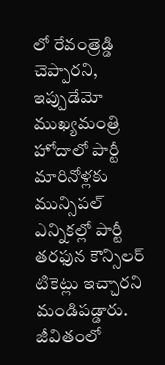లో రేవంత్రెడ్డి చెప్పారని, ఇప్పుడేమో ముఖ్యమంత్రి హోదాలో పార్టీ మారినోళ్లకు మున్సిపల్ ఎన్నికల్లో పార్టీ తరఫున కౌన్సిలర్ టికెట్లు ఇచ్చారని మండిపడ్డారు. జీవితంలో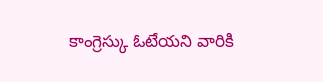కాంగ్రెస్కు ఓటేయని వారికి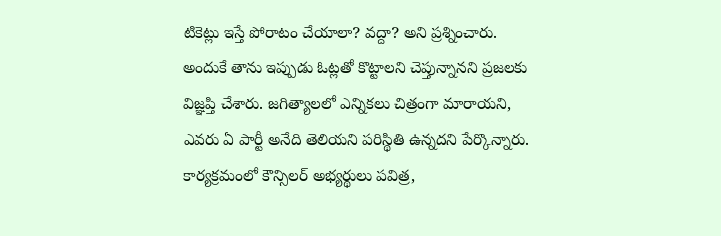టికెట్లు ఇస్తే పోరాటం చేయాలా? వద్దా? అని ప్రశ్నించారు. అందుకే తాను ఇప్పుడు ఓట్లతో కొట్టాలని చెప్తున్నానని ప్రజలకు విజ్ఞప్తి చేశారు. జగిత్యాలలో ఎన్నికలు చిత్రంగా మారాయని, ఎవరు ఏ పార్టీ అనేది తెలియని పరిస్థితి ఉన్నదని పేర్కొన్నారు. కార్యక్రమంలో కౌన్సిలర్ అభ్యర్థులు పవిత్ర,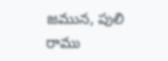జమున, పులి రాము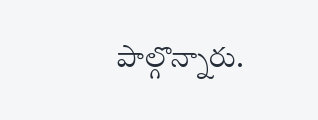పాల్గొన్నారు.